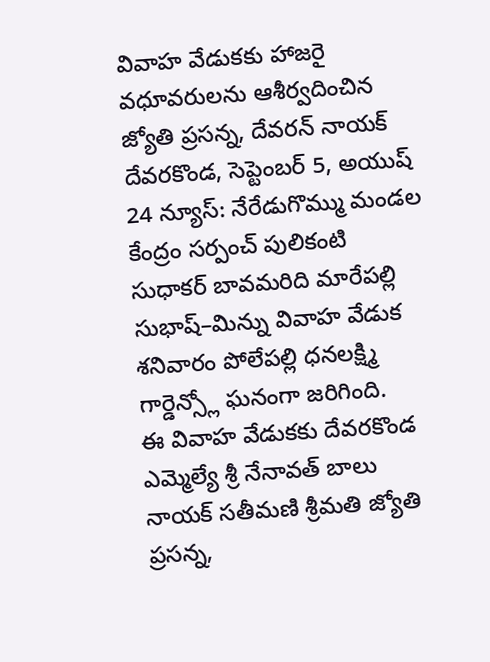వివాహ వేడుకకు హాజరై వధూవరులను ఆశీర్వదించిన జ్యోతి ప్రసన్న, దేవరన్ నాయక్
దేవరకొండ, సెప్టెంబర్ 5, అయుష్ 24 న్యూస్: నేరేడుగొమ్ము మండల కేంద్రం సర్పంచ్ పులికంటి సుధాకర్ బావమరిది మారేపల్లి సుభాష్–మిన్ను వివాహ వేడుక శనివారం పోలేపల్లి ధనలక్ష్మి గార్డెన్స్లో ఘనంగా జరిగింది.
ఈ వివాహ వేడుకకు దేవరకొండ ఎమ్మెల్యే శ్రీ నేనావత్ బాలు నాయక్ సతీమణి శ్రీమతి జ్యోతి ప్రసన్న,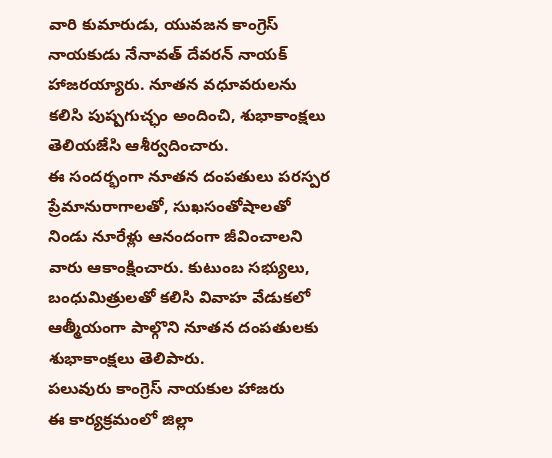వారి కుమారుడు, యువజన కాంగ్రెస్ నాయకుడు నేనావత్ దేవరన్ నాయక్ హాజరయ్యారు. నూతన వధూవరులను కలిసి పుష్పగుచ్ఛం అందించి, శుభాకాంక్షలు తెలియజేసి ఆశీర్వదించారు.
ఈ సందర్భంగా నూతన దంపతులు పరస్పర ప్రేమానురాగాలతో, సుఖసంతోషాలతో నిండు నూరేళ్లు ఆనందంగా జీవించాలని వారు ఆకాంక్షించారు. కుటుంబ సభ్యులు, బంధుమిత్రులతో కలిసి వివాహ వేడుకలో ఆత్మీయంగా పాల్గొని నూతన దంపతులకు శుభాకాంక్షలు తెలిపారు.
పలువురు కాంగ్రెస్ నాయకుల హాజరు
ఈ కార్యక్రమంలో జిల్లా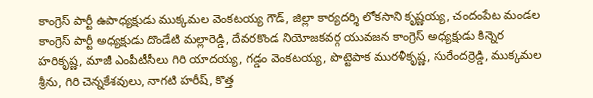కాంగ్రెస్ పార్టీ ఉపాధ్యక్షుడు ముక్కమల వెంకటయ్య గౌడ్, జిల్లా కార్యదర్శి లోకసాని కృష్ణయ్య, చందంపేట మండల కాంగ్రెస్ పార్టీ అధ్యక్షుడు దొండేటి మల్లారెడ్డి, దేవరకొండ నియోజకవర్గ యువజన కాంగ్రెస్ అధ్యక్షుడు కిన్నెర హరికృష్ణ, మాజీ ఎంపీటీసీలు గిరి యాదయ్య, గడ్డం వెంకటయ్య, పొట్టెపాక మురళీకృష్ణ, సురేందర్రెడ్డి, ముక్కమల శ్రీను, గిరి చెన్నకేశవులు, నాగటి హరీష్, కొత్త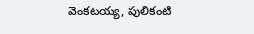వెంకటయ్య, పులికంటి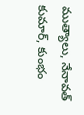ముత్యాలు, నేనావత్ కుమార్, కుంభం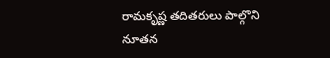రామకృష్ణ తదితరులు పాల్గొని నూతన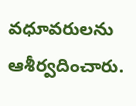వధూవరులను ఆశీర్వదించారు.